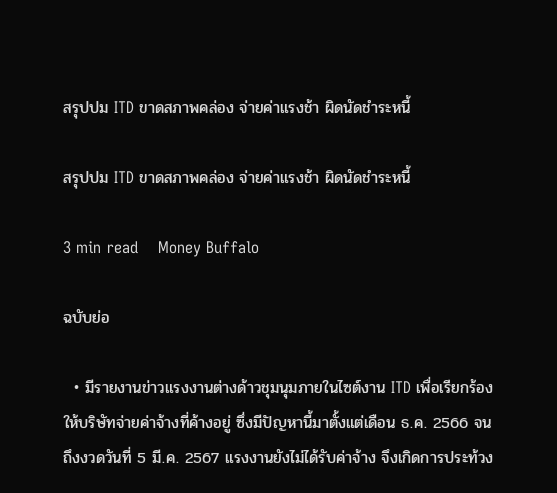สรุปปม ITD ขาดสภาพคล่อง จ่ายค่าแรงช้า ผิดนัดชำระหนี้

สรุปปม ITD ขาดสภาพคล่อง จ่ายค่าแรงช้า ผิดนัดชำระหนี้

3 min read    Money Buffalo

ฉบับย่อ

  • มีรายงานข่าวแรงงานต่างด้าวชุมนุมภายในไซต์งาน ITD เพื่อเรียกร้องให้บริษัทจ่ายค่าจ้างที่ค้างอยู่ ซึ่งมีปัญหานี้มาตั้งแต่เดือน ธ.ค. 2566 จนถึงงวดวันที่ 5 มี.ค. 2567 แรงงานยังไม่ได้รับค่าจ้าง จึงเกิดการประท้วง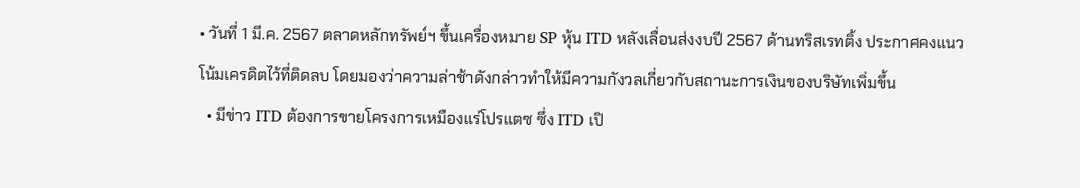• วันที่ 1 มี.ค. 2567 ตลาดหลักทรัพย์ฯ ขึ้นเครื่องหมาย SP หุ้น ITD หลังเลื่อนส่งงบปี 2567 ด้านทริสเรทติ้ง ประกาศคงแนวโน้มเครดิตไว้ที่ติดลบ โดยมองว่าความล่าช้าดังกล่าวทำให้มีความกังวลเกี่ยวกับสถานะการเงินของบริษัทเพิ่มขึ้น
  • มีข่าว ITD ต้องการขายโครงการเหมืองแร่โปรแตซ ซึ่ง ITD เปิ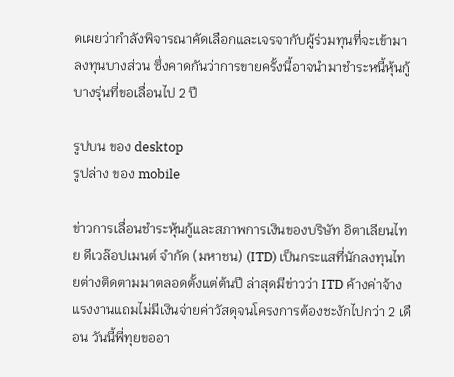ดเผยว่ากำลังพิจารณาคัดเลือกและเจรจากับผู้ร่วมทุนที่จะเข้ามาลงทุนบางส่วน ซึ่งคาดกันว่าการขายครั้งนี้อาจนำมาชำระหนี้หุ้นกู้บางรุ่นที่ขอเลื่อนไป 2 ปี

รูปบน ของ desktop
รูปล่าง ของ mobile

ข่าวการเลื่อนชำระหุ้นกู้และสภาพการเงินของบริษัท อิตาเลียนไทย ดีเวล๊อปเมนต์ จำกัด (มหาชน) (ITD) เป็นกระแสที่นักลงทุนไทยต่างติดตามมาตลอดตั้งแต่ต้นปี ล่าสุดมีข่าวว่า ITD ค้างค่าจ้างแรงงานแถมไม่มีเงินจ่ายค่าวัสดุจนโครงการต้องชะงักไปกว่า 2 เดือน วันนี้พี่ทุยขออา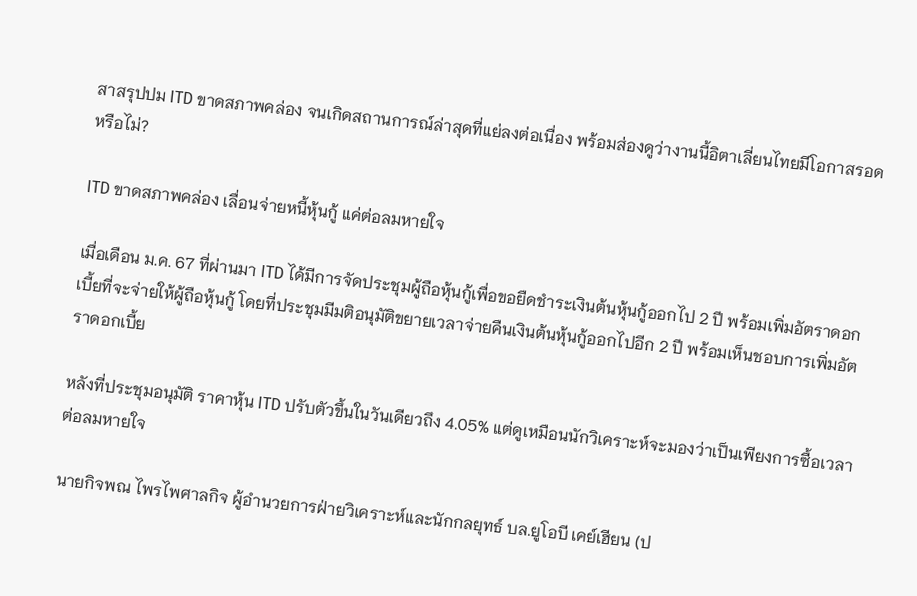สาสรุปปม ITD ขาดสภาพคล่อง จนเกิดสถานการณ์ล่าสุดที่แย่ลงต่อเนื่อง พร้อมส่องดูว่างานนี้อิตาเลี่ยนไทยมีโอกาสรอดหรือไม่?

ITD ขาดสภาพคล่อง เลื่อนจ่ายหนี้หุ้นกู้ แค่ต่อลมหายใจ

เมื่อเดือน ม.ค. 67 ที่ผ่านมา ITD ได้มีการจัดประชุมผู้ถือหุ้นกู้เพื่อขอยืดชำระเงินต้นหุ้นกู้ออกไป 2 ปี พร้อมเพิ่มอัตราดอกเบี้ยที่จะจ่ายให้ผู้ถือหุ้นกู้ โดยที่ประชุมมีมติอนุมัติขยายเวลาจ่ายคืนเงินต้นหุ้นกู้ออกไปอีก 2 ปี พร้อมเห็นชอบการเพิ่มอัตราดอกเบี้ย

หลังที่ประชุมอนุมัติ ราคาหุ้น ITD ปรับตัวขึ้นในวันเดียวถึง 4.05% แต่ดูเหมือนนักวิเคราะห์จะมองว่าเป็นเพียงการซื้อเวลาต่อลมหายใจ

นายกิจพณ ไพรไพศาลกิจ ผู้อำนวยการฝ่ายวิเคราะห์และนักกลยุทธ์ บล.ยูโอบี เคย์เฮียน (ป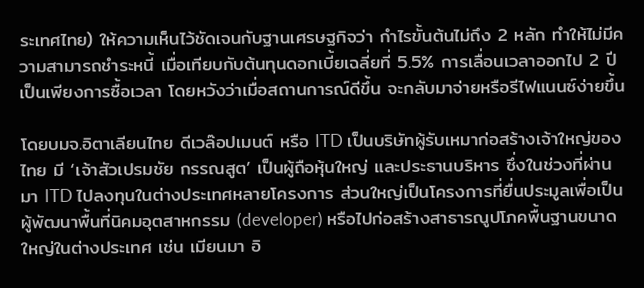ระเทศไทย) ให้ความเห็นไว้ชัดเจนกับฐานเศรษฐกิจว่า กำไรขั้นต้นไม่ถึง 2 หลัก ทำให้ไม่มีความสามารถชำระหนี้ เมื่อเทียบกับต้นทุนดอกเบี้ยเฉลี่ยที่ 5.5% การเลื่อนเวลาออกไป 2 ปี เป็นเพียงการซื้อเวลา โดยหวังว่าเมื่อสถานการณ์ดีขึ้น จะกลับมาจ่ายหรือรีไฟแนนซ์ง่ายขึ้น

โดยบมจ.อิตาเลียนไทย ดีเวล๊อปเมนต์ หรือ ITD เป็นบริษัทผู้รับเหมาก่อสร้างเจ้าใหญ่ของไทย มี ‘เจ้าสัวเปรมชัย กรรณสูต’ เป็นผู้ถือหุ้นใหญ่ และประธานบริหาร ซึ่งในช่วงที่ผ่านมา ITD ไปลงทุนในต่างประเทศหลายโครงการ ส่วนใหญ่เป็นโครงการที่ยื่นประมูลเพื่อเป็นผู้พัฒนาพื้นที่นิคมอุตสาหกรรม (developer) หรือไปก่อสร้างสาธารณูปโภคพื้นฐานขนาดใหญ่ในต่างประเทศ เช่น เมียนมา อิ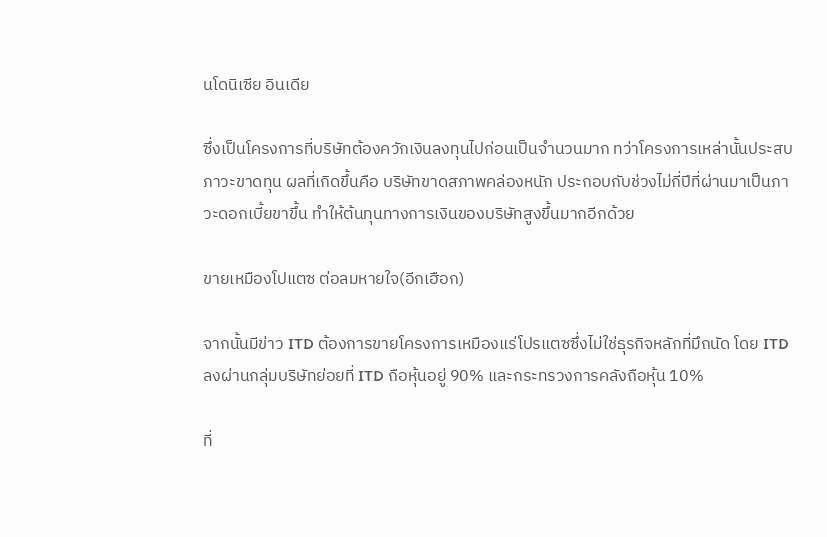นโดนิเซีย อินเดีย

ซึ่งเป็นโครงการที่บริษัทต้องควักเงินลงทุนไปก่อนเป็นจำนวนมาก ทว่าโครงการเหล่านั้นประสบภาวะขาดทุน ผลที่เกิดขึ้นคือ บริษัทขาดสภาพคล่องหนัก ประกอบกับช่วงไม่กี่ปีที่ผ่านมาเป็นภาวะดอกเบี้ยขาขึ้น ทำให้ต้นทุนทางการเงินของบริษัทสูงขึ้นมากอีกด้วย

ขายเหมืองโปแตซ ต่อลมหายใจ(อีกเฮือก)

จากนั้นมีข่าว ITD ต้องการขายโครงการเหมืองแร่โปรแตซซึ่งไม่ใช่ธุรกิจหลักที่มึถนัด โดย ITD ลงผ่านกลุ่มบริษัทย่อยที่ ITD ถือหุ้นอยู่ 90% และกระทรวงการคลังถือหุ้น 10%

ที่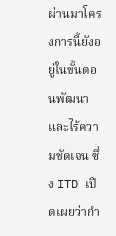ผ่านมาโครงการนี้ยังอยู่ในขั้นตอนพัฒนาและไร้ความชัดเจน ซึ่ง ITD เปิดเผยว่ากำ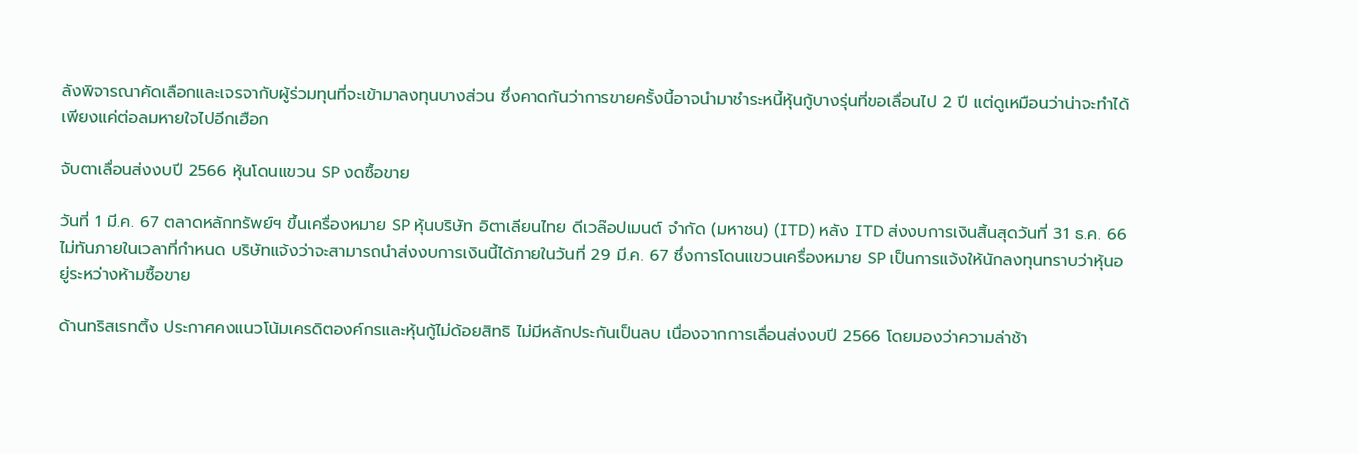ลังพิจารณาคัดเลือกและเจรจากับผู้ร่วมทุนที่จะเข้ามาลงทุนบางส่วน ซึ่งคาดกันว่าการขายครั้งนี้อาจนำมาชำระหนี้หุ้นกู้บางรุ่นที่ขอเลื่อนไป 2 ปี แต่ดูเหมือนว่าน่าจะทำได้เพียงแค่ต่อลมหายใจไปอีกเฮือก

จับตาเลื่อนส่งงบปี 2566 หุ้นโดนแขวน SP งดซื้อขาย

วันที่ 1 มี.ค. 67 ตลาดหลักทรัพย์ฯ ขึ้นเครื่องหมาย SP หุ้นบริษัท อิตาเลียนไทย ดีเวล๊อปเมนต์ จำกัด (มหาชน) (ITD) หลัง ITD ส่งงบการเงินสิ้นสุดวันที่ 31 ธ.ค. 66 ไม่ทันภายในเวลาที่กำหนด บริษัทแจ้งว่าจะสามารถนำส่งงบการเงินนี้ได้ภายในวันที่ 29 มี.ค. 67 ซึ่งการโดนแขวนเครื่องหมาย SP เป็นการแจ้งให้นักลงทุนทราบว่าหุ้นอยู่ระหว่างห้ามซื้อขาย

ด้านทริสเรทติ้ง ประกาศคงแนวโน้มเครดิตองค์กรและหุ้นกู้ไม่ด้อยสิทธิ ไม่มีหลักประกันเป็นลบ เนื่องจากการเลื่อนส่งงบปี 2566 โดยมองว่าความล่าช้า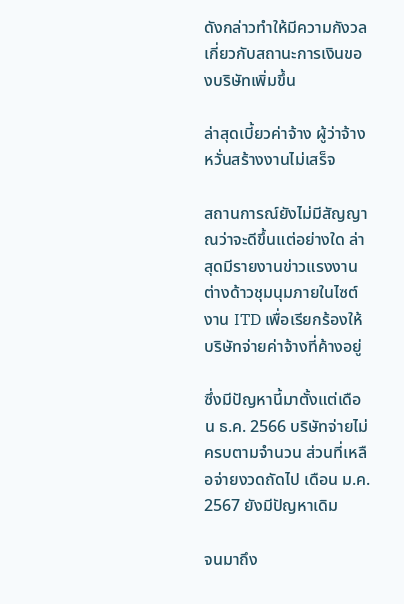ดังกล่าวทำให้มีความกังวลเกี่ยวกับสถานะการเงินของบริษัทเพิ่มขึ้น

ล่าสุดเบี้ยวค่าจ้าง ผู้ว่าจ้างหวั่นสร้างงานไม่เสร็จ

สถานการณ์ยังไม่มีสัญญาณว่าจะดีขึ้นแต่อย่างใด ล่าสุดมีรายงานข่าวแรงงานต่างด้าวชุมนุมภายในไซต์งาน ITD เพื่อเรียกร้องให้บริษัทจ่ายค่าจ้างที่ค้างอยู่

ซึ่งมีปัญหานี้มาตั้งแต่เดือน ธ.ค. 2566 บริษัทจ่ายไม่ครบตามจำนวน ส่วนที่เหลือจ่ายงวดถัดไป เดือน ม.ค. 2567 ยังมีปัญหาเดิม

จนมาถึง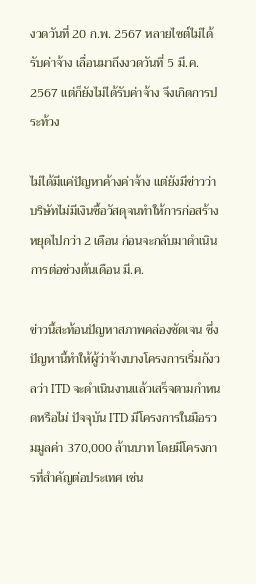งวดวันที่ 20 ก.พ. 2567 หลายไซต์ไม่ได้รับค่าจ้าง เลื่อนมาถึงงวดวันที่ 5 มี.ค. 2567 แต่ก็ยังไม่ได้รับค่าจ้าง จึงเกิดการประท้วง

ไม่ได้มีแค่ปัญหาค้างค่าจ้าง แต่ยังมีข่าวว่าบริษัทไม่มีเงินซื้อวัสดุจนทำให้การก่อสร้างหยุดไปกว่า 2 เดือน ก่อนจะกลับมาดำเนินการต่อช่วงต้นเดือน มี.ค.

ข่าวนี้สะท้อนปัญหาสภาพคล่องชัดเจน ซึ่งปัญหานี้ทำให้ผู้ว่าจ้างบางโครงการเริ่มกังวลว่า ITD จะดำเนินงานแล้วเสร็จตามกำหนดหรือไม่ ปัจจุบัน ITD มีโครงการในมือรวมมูลค่า 370,000 ล้านบาท โดยมีโครงการที่สำคัญต่อประเทศ เช่น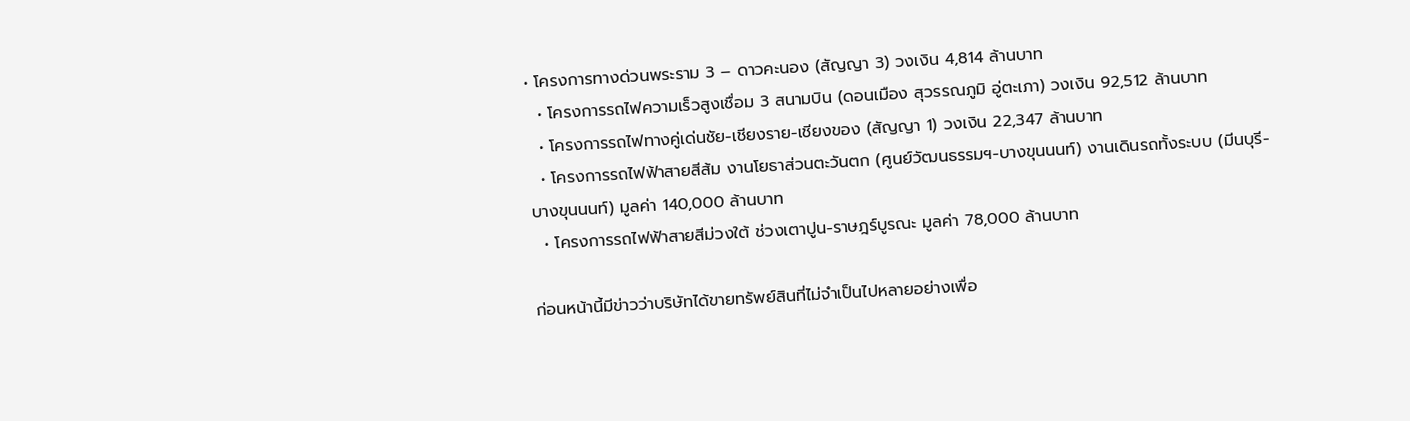• โครงการทางด่วนพระราม 3 – ดาวคะนอง (สัญญา 3) วงเงิน 4,814 ล้านบาท
  • โครงการรถไฟความเร็วสูงเชื่อม 3 สนามบิน (ดอนเมือง สุวรรณภูมิ อู่ตะเภา) วงเงิน 92,512 ล้านบาท
  • โครงการรถไฟทางคู่เด่นชัย-เชียงราย-เชียงของ (สัญญา 1) วงเงิน 22,347 ล้านบาท
  • โครงการรถไฟฟ้าสายสีส้ม งานโยธาส่วนตะวันตก (ศูนย์วัฒนธรรมฯ-บางขุนนนท์) งานเดินรถทั้งระบบ (มีนบุรี-บางขุนนนท์) มูลค่า 140,000 ล้านบาท
  • โครงการรถไฟฟ้าสายสีม่วงใต้ ช่วงเตาปูน-ราษฎร์บูรณะ มูลค่า 78,000 ล้านบาท

ก่อนหน้านี้มีข่าวว่าบริษัทได้ขายทรัพย์สินที่ไม่จำเป็นไปหลายอย่างเพื่อ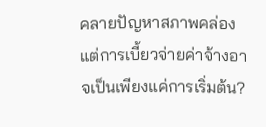คลายปัญหาสภาพคล่อง แต่การเบี้ยวจ่ายค่าจ้างอาจเป็นเพียงแค่การเริ่มต้น?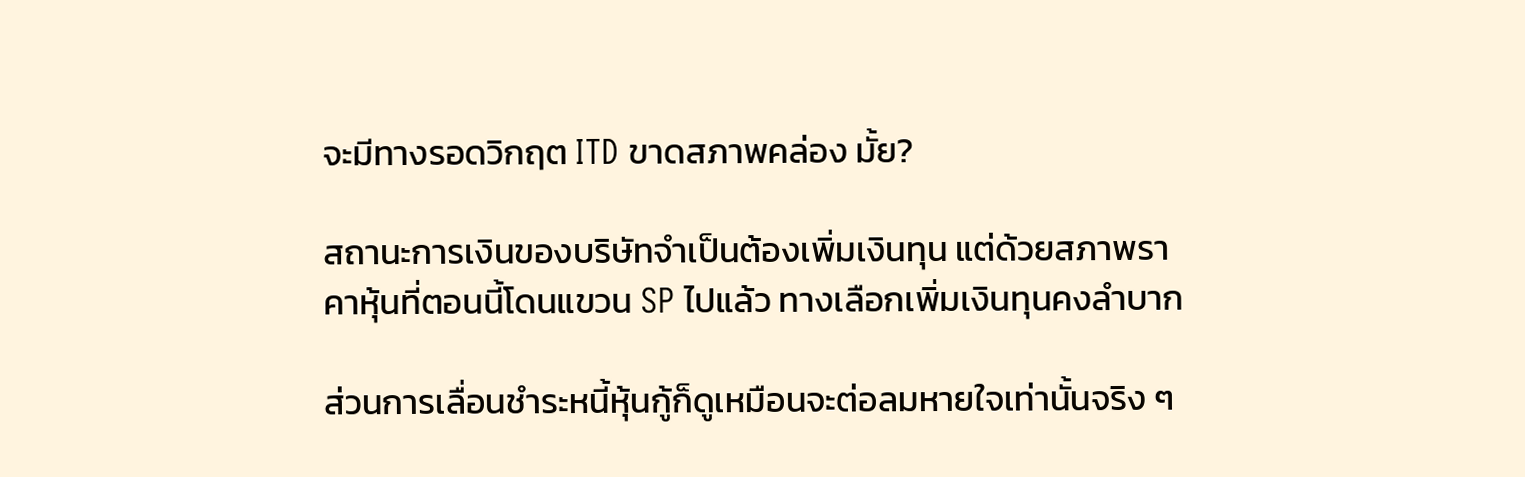จะมีทางรอดวิกฤต ITD ขาดสภาพคล่อง มั้ย?

สถานะการเงินของบริษัทจำเป็นต้องเพิ่มเงินทุน แต่ด้วยสภาพราคาหุ้นที่ตอนนี้โดนแขวน SP ไปแล้ว ทางเลือกเพิ่มเงินทุนคงลำบาก

ส่วนการเลื่อนชำระหนี้หุ้นกู้ก็ดูเหมือนจะต่อลมหายใจเท่านั้นจริง ๆ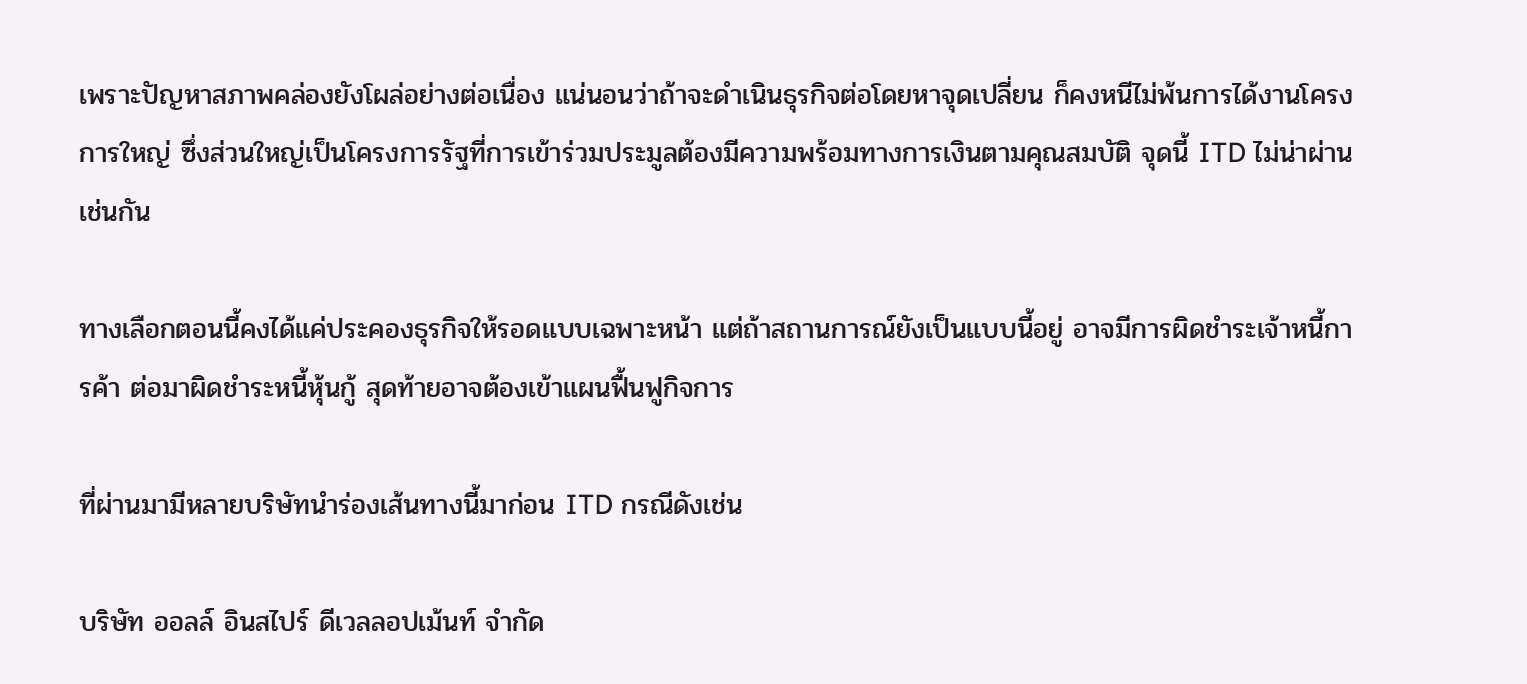เพราะปัญหาสภาพคล่องยังโผล่อย่างต่อเนื่อง แน่นอนว่าถ้าจะดำเนินธุรกิจต่อโดยหาจุดเปลี่ยน ก็คงหนีไม่พ้นการได้งานโครงการใหญ่ ซึ่งส่วนใหญ่เป็นโครงการรัฐที่การเข้าร่วมประมูลต้องมีความพร้อมทางการเงินตามคุณสมบัติ จุดนี้ ITD ไม่น่าผ่านเช่นกัน

ทางเลือกตอนนี้คงได้แค่ประคองธุรกิจให้รอดแบบเฉพาะหน้า แต่ถ้าสถานการณ์ยังเป็นแบบนี้อยู่ อาจมีการผิดชำระเจ้าหนี้การค้า ต่อมาผิดชำระหนี้หุ้นกู้ สุดท้ายอาจต้องเข้าแผนฟื้นฟูกิจการ

ที่ผ่านมามีหลายบริษัทนำร่องเส้นทางนี้มาก่อน ITD กรณีดังเช่น

บริษัท ออลล์ อินสไปร์ ดีเวลลอปเม้นท์ จำกัด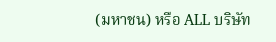(มหาชน) หรือ ALL บริษัท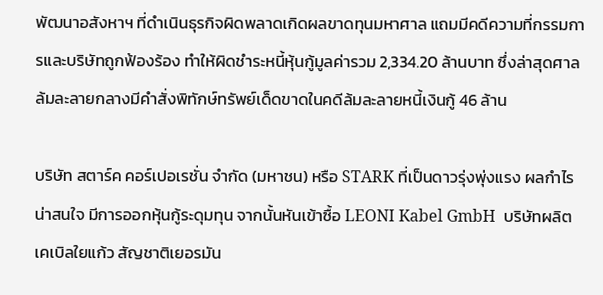พัฒนาอสังหาฯ ที่ดำเนินธุรกิจผิดพลาดเกิดผลขาดทุนมหาศาล แถมมีคดีความที่กรรมการและบริษัทถูกฟ้องร้อง ทำให้ผิดชำระหนี้หุ้นกู้มูลค่ารวม 2,334.20 ล้านบาท ซึ่งล่าสุดศาลล้มละลายกลางมีคำสั่งพิทักษ์ทรัพย์เด็ดขาดในคดีล้มละลายหนี้เงินกู้ 46 ล้าน

บริษัท สตาร์ค คอร์เปอเรชั่น จำกัด (มหาชน) หรือ STARK ที่เป็นดาวรุ่งพุ่งแรง ผลกำไรน่าสนใจ มีการออกหุ้นกู้ระดุมทุน จากนั้นหันเข้าซื้อ LEONI Kabel GmbH  บริษัทผลิตเคเบิลใยแก้ว สัญชาติเยอรมัน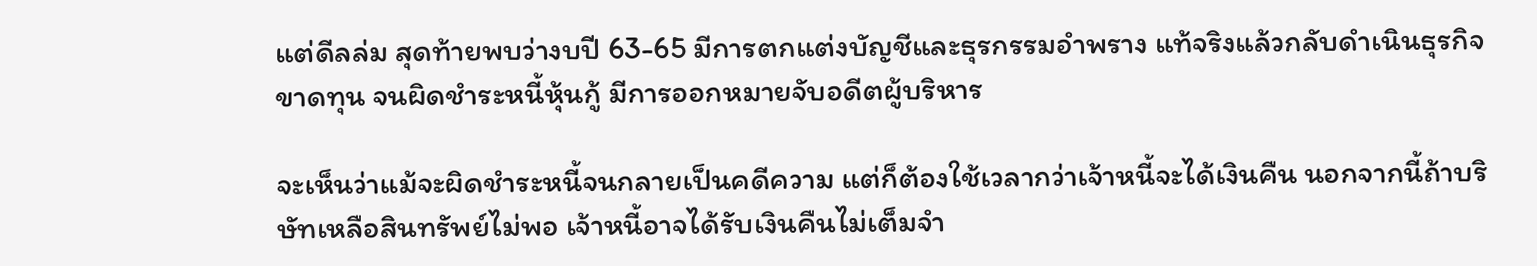แต่ดีลล่ม สุดท้ายพบว่างบปี 63-65 มีการตกแต่งบัญชีและธุรกรรมอำพราง แท้จริงแล้วกลับดำเนินธุรกิจขาดทุน จนผิดชำระหนี้หุ้นกู้ มีการออกหมายจับอดีตผู้บริหาร

จะเห็นว่าแม้จะผิดชำระหนี้จนกลายเป็นคดีความ แต่ก็ต้องใช้เวลากว่าเจ้าหนี้จะได้เงินคืน นอกจากนี้ถ้าบริษัทเหลือสินทรัพย์ไม่พอ เจ้าหนี้อาจได้รับเงินคืนไม่เต็มจำ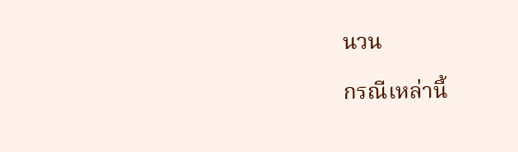นวน

กรณีเหล่านี้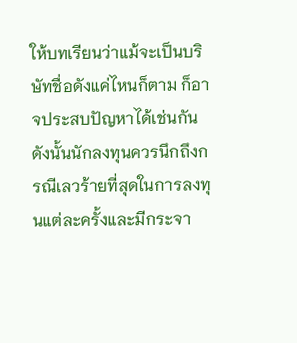ให้บทเรียนว่าแม้จะเป็นบริษัทชื่อดังแค่ไหนก็ตาม ก็อาจประสบปัญหาได้เช่นกัน ดังนั้นนักลงทุนควรนึกถึงกรณีเลวร้ายที่สุดในการลงทุนแต่ละครั้งและมีกระจา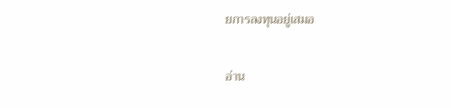ยการลงทุนอยู่เสมอ

อ่าน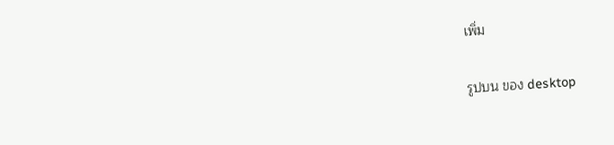เพิ่ม

รูปบน ของ desktop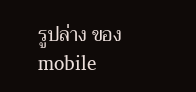รูปล่าง ของ mobile